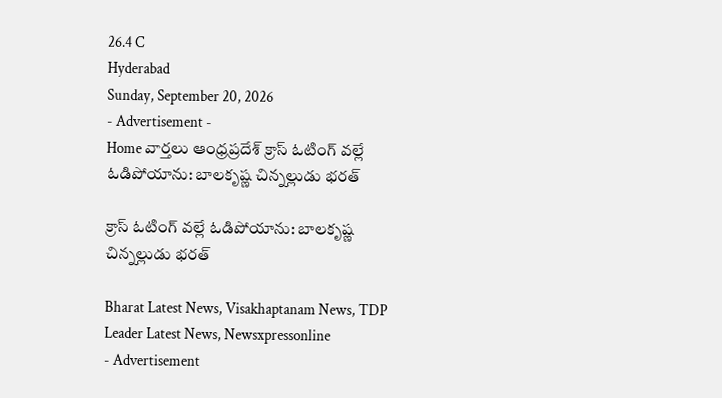26.4 C
Hyderabad
Sunday, September 20, 2026
- Advertisement -
Home వార్తలు ఆంధ్రప్రదేశ్ క్రాస్ ఓటింగ్ వల్లే ఓడిపోయాను: బాలకృష్ణ చిన్నల్లుడు భరత్

క్రాస్ ఓటింగ్ వల్లే ఓడిపోయాను: బాలకృష్ణ చిన్నల్లుడు భరత్

Bharat Latest News, Visakhaptanam News, TDP Leader Latest News, Newsxpressonline
- Advertisement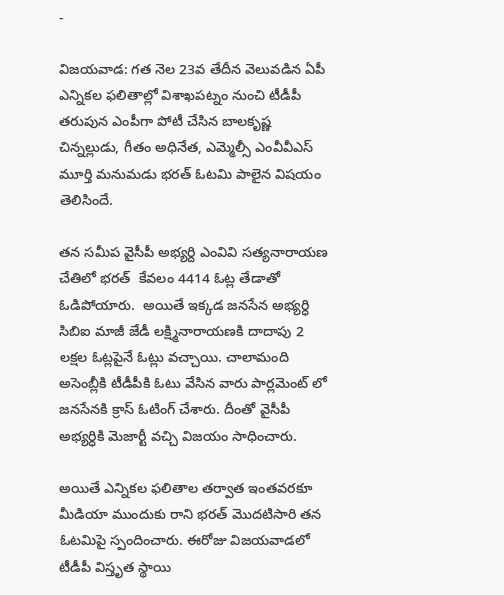-

విజయవాడ: గత నెల 23వ తేదీన వెలువడిన ఏపీ ఎన్నికల ఫలితాల్లో విశాఖపట్నం నుంచి టీడీపీ తరుపున ఎంపీగా పోటీ చేసిన బాలకృష్ణ చిన్నల్లుడు, గీతం అధినేత, ఎమ్మెల్సీ ఎంవీవీఎస్‌ మూర్తి మనుమడు భరత్‌ ఓటమి పాలైన విషయం తెలిసిందే.

తన సమీప వైసీపీ అభ్యర్ది ఎం‌వి‌వి సత్యనారాయణ చేతిలో భరత్  కేవలం 4414 ఓట్ల తేడాతో ఓడిపోయారు.  అయితే ఇక్కడ జనసేన అభ్యర్ధి సి‌బి‌ఐ మాజీ జేడీ లక్ష్మినారాయణకి దాదాపు 2 లక్షల ఓట్లపైనే ఓట్లు వచ్చాయి. చాలామంది అసెంబ్లీకి టీడీపీకి ఓటు వేసిన వారు పార్లమెంట్‌ లో జనసేనకి క్రాస్ ఓటింగ్ చేశారు. దీంతో వైసీపీ అభ్యర్ధికి మెజార్టీ వచ్చి విజయం సాధించారు.

అయితే ఎన్నికల ఫలితాల తర్వాత ఇంతవరకూ మీడియా ముందుకు రాని భరత్ మొదటిసారి తన ఓటమిపై స్పందించారు. ఈరోజు విజయవాడలో టీడీపీ విస్తృత స్థాయి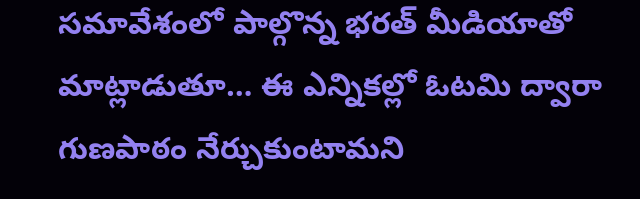సమావేశంలో పాల్గొన్న భరత్ మీడియాతో మాట్లాడుతూ… ఈ ఎన్నికల్లో ఓటమి ద్వారా గుణపాఠం నేర్చుకుంటామని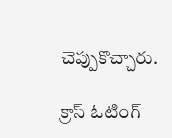చెప్పుకొచ్చారు.

క్రాస్ ఓటింగ్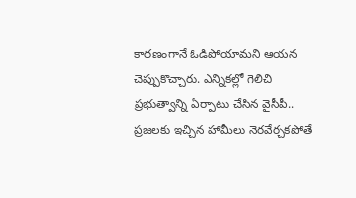కారణంగానే ఓడిపోయామని ఆయన చెప్పుకొచ్చారు. ఎన్నికల్లో గెలిచి ప్రభుత్వాన్ని ఏర్పాటు చేసిన వైసీపీ.. ప్రజలకు ఇచ్చిన హామీలు నెరవేర్చకపోతే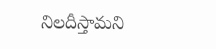నిలదీస్తామని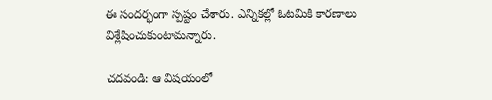ఈ సందర్భంగా స్పష్టం చేశారు. ఎన్నికల్లో ఓటమికి కారణాలు విశ్లేషించుకుంటామన్నారు.

చదవండి: ఆ విషయంలో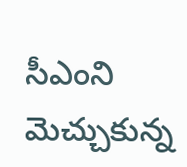సీఎంని మెచ్చుకున్న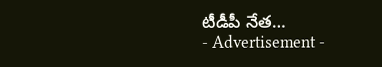టీడీపీ నేత…
- Advertisement -